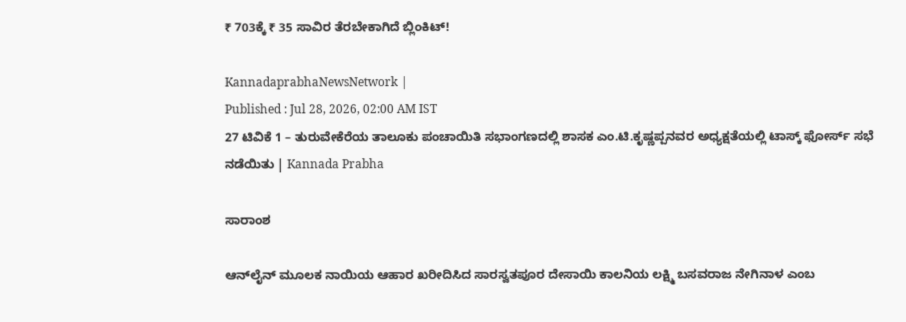₹ 703ಕ್ಕೆ ₹ 35 ಸಾವಿರ ತೆರಬೇಕಾಗಿದೆ ಬ್ಲಿಂಕಿಟ್‌!

KannadaprabhaNewsNetwork |
Published : Jul 28, 2026, 02:00 AM IST
27 ಟಿವಿಕೆ 1 – ತುರುವೇಕೆರೆಯ ತಾಲೂಕು ಪಂಚಾಯಿತಿ ಸಭಾಂಗಣದಲ್ಲಿ ಶಾಸಕ ಎಂ.ಟಿ.ಕೃಷ್ಣಪ್ಪನವರ ಅಧ್ಯಕ್ಷತೆಯಲ್ಲಿ ಟಾಸ್ಕ್ ಫೋರ್ಸ್ ಸಭೆ ನಡೆಯಿತು | Kannada Prabha

ಸಾರಾಂಶ

ಆನ್‌ಲೈನ್ ಮೂಲಕ ನಾಯಿಯ ಆಹಾರ ಖರೀದಿಸಿದ ಸಾರಸ್ವತಪೂರ ದೇಸಾಯಿ ಕಾಲನಿಯ ಲಕ್ಷ್ಮಿ ಬಸವರಾಜ ನೇಗಿನಾಳ ಎಂಬ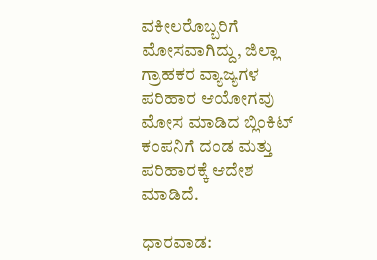ವಕೀಲರೊಬ್ಬರಿಗೆ ಮೋಸವಾಗಿದ್ದು, ಜಿಲ್ಲಾ ಗ್ರಾಹಕರ ವ್ಯಾಜ್ಯಗಳ ಪರಿಹಾರ ಆಯೋಗವು ಮೋಸ ಮಾಡಿದ ಬ್ಲಿಂಕಿಟ್‌ ಕಂಪನಿಗೆ ದಂಡ ಮತ್ತು ಪರಿಹಾರಕ್ಕೆ ಆದೇಶ ಮಾಡಿದೆ.

ಧಾರವಾಡ: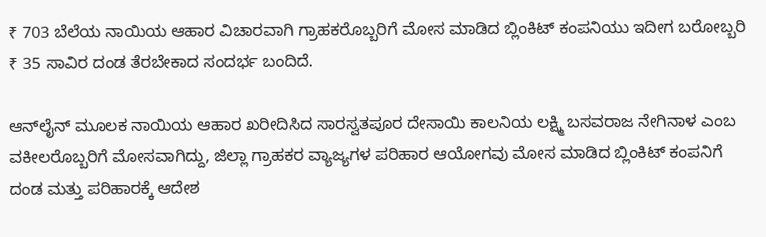₹ 703 ಬೆಲೆಯ ನಾಯಿಯ ಆಹಾರ ವಿಚಾರವಾಗಿ ಗ್ರಾಹಕರೊಬ್ಬರಿಗೆ ಮೋಸ ಮಾಡಿದ ಬ್ಲಿಂಕಿಟ್‌ ಕಂಪನಿಯು ಇದೀಗ ಬರೋಬ್ಬರಿ ₹ 35 ಸಾವಿರ ದಂಡ ತೆರಬೇಕಾದ ಸಂದರ್ಭ ಬಂದಿದೆ.

ಆನ್‌ಲೈನ್ ಮೂಲಕ ನಾಯಿಯ ಆಹಾರ ಖರೀದಿಸಿದ ಸಾರಸ್ವತಪೂರ ದೇಸಾಯಿ ಕಾಲನಿಯ ಲಕ್ಷ್ಮಿ ಬಸವರಾಜ ನೇಗಿನಾಳ ಎಂಬ ವಕೀಲರೊಬ್ಬರಿಗೆ ಮೋಸವಾಗಿದ್ದು, ಜಿಲ್ಲಾ ಗ್ರಾಹಕರ ವ್ಯಾಜ್ಯಗಳ ಪರಿಹಾರ ಆಯೋಗವು ಮೋಸ ಮಾಡಿದ ಬ್ಲಿಂಕಿಟ್‌ ಕಂಪನಿಗೆ ದಂಡ ಮತ್ತು ಪರಿಹಾರಕ್ಕೆ ಆದೇಶ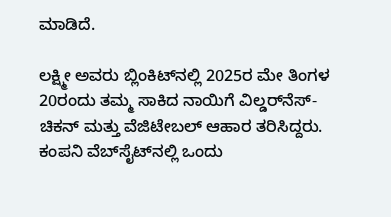ಮಾಡಿದೆ.

ಲಕ್ಷ್ಮೀ ಅವರು ಬ್ಲಿಂಕಿಟ್‌ನಲ್ಲಿ 2025ರ ಮೇ ತಿಂಗಳ 20ರಂದು ತಮ್ಮ ಸಾಕಿದ ನಾಯಿಗೆ ವಿಲ್ಡರ್‌ನೆಸ್-ಚಿಕನ್ ಮತ್ತು ವೆಜಿಟೇಬಲ್ ಆಹಾರ ತರಿಸಿದ್ದರು. ಕಂಪನಿ ವೆಬ್‌ಸೈಟ್‌ನಲ್ಲಿ ಒಂದು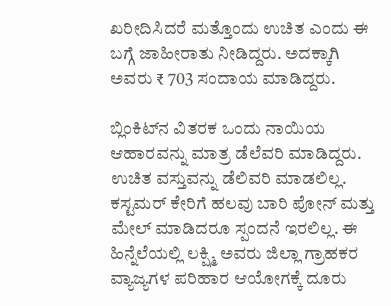ಖರೀದಿಸಿದರೆ ಮತ್ತೊಂದು ಉಚಿತ ಎಂದು ಈ ಬಗ್ಗೆ ಜಾಹೀರಾತು ನೀಡಿದ್ದರು. ಅದಕ್ಕಾಗಿ ಅವರು ₹ 703 ಸಂದಾಯ ಮಾಡಿದ್ದರು.

ಬ್ಲಿಂಕಿಟ್‌ನ ವಿತರಕ ಒಂದು ನಾಯಿಯ ಆಹಾರವನ್ನು ಮಾತ್ರ ಡೆಲೆವರಿ ಮಾಡಿದ್ದರು. ಉಚಿತ ವಸ್ತುವನ್ನು ಡೆಲಿವರಿ ಮಾಡಲಿಲ್ಲ. ಕಸ್ಟಮರ್‌ ಕೇರಿಗೆ ಹಲವು ಬಾರಿ ಪೋನ್‌ ಮತ್ತು ಮೇಲ್‌ ಮಾಡಿದರೂ ಸ್ಪಂದನೆ ಇರಲಿಲ್ಲ. ಈ ಹಿನ್ನೆಲೆಯಲ್ಲಿ ಲಕ್ಷ್ಮಿ ಅವರು ಜಿಲ್ಲಾ ಗ್ರಾಹಕರ ವ್ಯಾಜ್ಯಗಳ ಪರಿಹಾರ ಆಯೋಗಕ್ಕೆ ದೂರು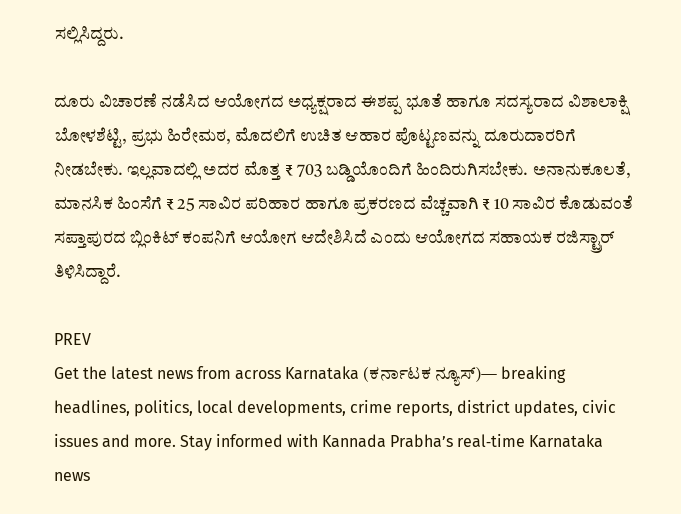ಸಲ್ಲಿಸಿದ್ದರು.

ದೂರು ವಿಚಾರಣೆ ನಡೆಸಿದ ಆಯೋಗದ ಅಧ್ಯಕ್ಷರಾದ ಈಶಪ್ಪ ಭೂತೆ ಹಾಗೂ ಸದಸ್ಯರಾದ ವಿಶಾಲಾಕ್ಷಿ ಬೋಳಶೆಟ್ಟಿ, ಪ್ರಭು ಹಿರೇಮಠ, ಮೊದಲಿಗೆ ಉಚಿತ ಆಹಾರ ಪೊಟ್ಟಣವನ್ನು ದೂರುದಾರರಿಗೆ ನೀಡಬೇಕು. ಇಲ್ಲವಾದಲ್ಲಿ ಅದರ ಮೊತ್ತ ₹ 703 ಬಡ್ಡಿಯೊಂದಿಗೆ ಹಿಂದಿರುಗಿಸಬೇಕು. ಅನಾನುಕೂಲತೆ, ಮಾನಸಿಕ ಹಿಂಸೆಗೆ ₹ 25 ಸಾವಿರ ಪರಿಹಾರ ಹಾಗೂ ಪ್ರಕರಣದ ವೆಚ್ಚವಾಗಿ ₹ 10 ಸಾವಿರ ಕೊಡುವಂತೆ ಸಪ್ತಾಪುರದ ಬ್ಲಿಂಕಿಟ್‌ ಕಂಪನಿಗೆ ಆಯೋಗ ಆದೇಶಿಸಿದೆ ಎಂದು ಆಯೋಗದ ಸಹಾಯಕ ರಜಿಸ್ಟ್ರಾರ್‌ ತಿಳಿಸಿದ್ದಾರೆ.

PREV
Get the latest news from across Karnataka (ಕರ್ನಾಟಕ ನ್ಯೂಸ್)— breaking headlines, politics, local developments, crime reports, district updates, civic issues and more. Stay informed with Kannada Prabha’s real‑time Karnataka news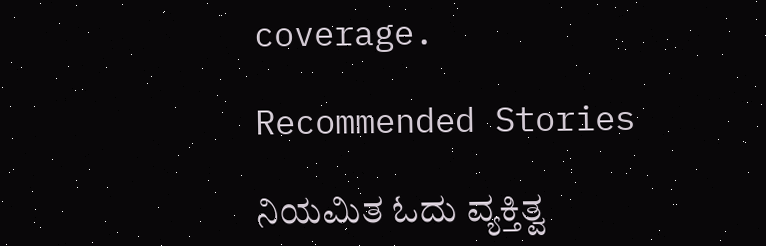coverage.

Recommended Stories

ನಿಯಮಿತ ಓದು ವ್ಯಕ್ತಿತ್ವ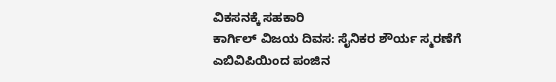ವಿಕಸನಕ್ಕೆ ಸಹಕಾರಿ
ಕಾರ್ಗಿಲ್ ವಿಜಯ ದಿವಸ: ಸೈನಿಕರ ಶೌರ್ಯ ಸ್ಮರಣೆಗೆ ಎಬಿವಿಪಿಯಿಂದ ಪಂಜಿನ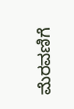ಮೆರವಣಿಗೆ